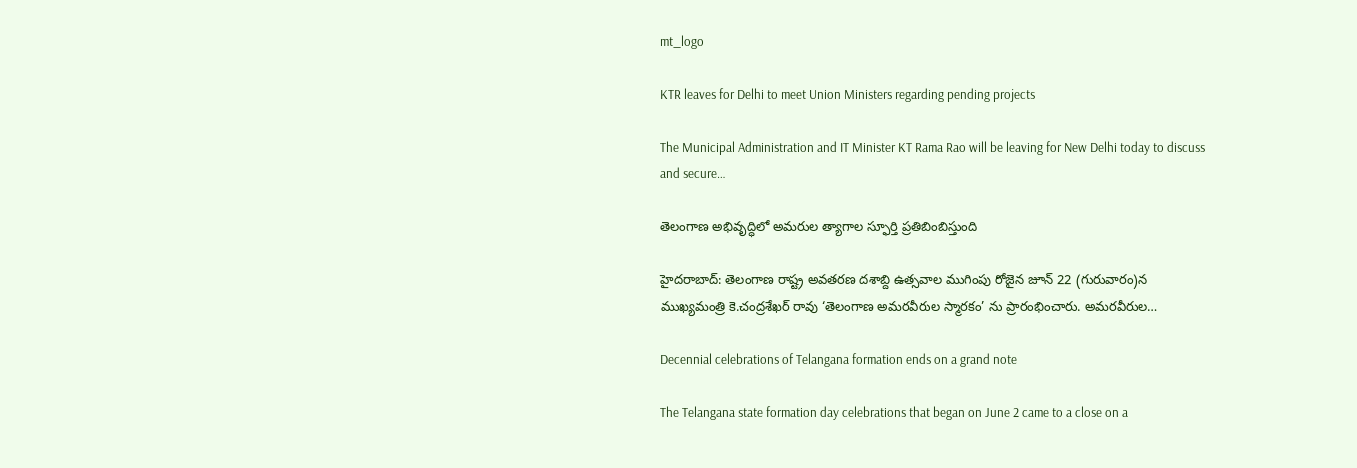mt_logo

KTR leaves for Delhi to meet Union Ministers regarding pending projects

The Municipal Administration and IT Minister KT Rama Rao will be leaving for New Delhi today to discuss and secure…

తెలంగాణ అభివృద్ధిలో అమరుల త్యాగాల స్ఫూర్తి ప్రతిబింబిస్తుంది

హైదరాబాద్: తెలంగాణ రాష్ట్ర అవతరణ దశాబ్ది ఉత్సవాల ముగింపు రోజైన జూన్ 22 (గురువారం)న ముఖ్యమంత్రి కె.చంద్రశేఖర్ రావు ‘తెలంగాణ అమరవీరుల స్మారకం’ ను ప్రారంభించారు. అమరవీరుల…

Decennial celebrations of Telangana formation ends on a grand note

The Telangana state formation day celebrations that began on June 2 came to a close on a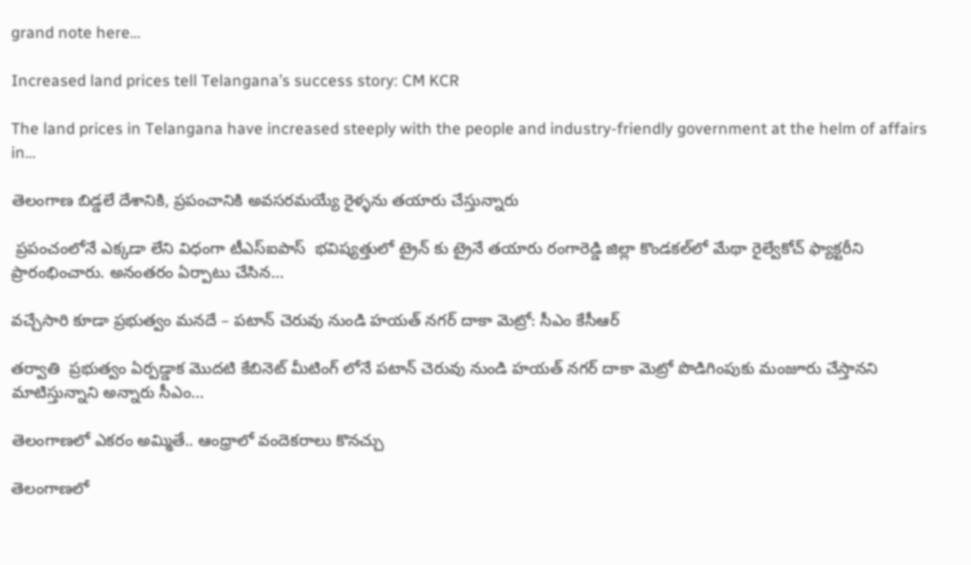grand note here…

Increased land prices tell Telangana’s success story: CM KCR

The land prices in Telangana have increased steeply with the people and industry-friendly government at the helm of affairs in…

తెలంగాణ బిడ్డలే దేశానికి, ప్రపంచానికి అవసరమయ్యే రైళ్ళను తయారు చేస్తున్నారు

 ప్రపంచంలోనే ఎక్కడా లేని విధంగా టీఎస్ఐపాస్  భవిష్యత్తులో ట్రైన్ కు ట్రైనే తయారు రంగారెడ్డి జిల్లా కొండకల్‌లో మేథా రైల్వేకోచ్‌ ఫ్యాక్టరీని ప్రారంభించారు. అనంతరం ఏర్పాటు చేసిన…

వచ్చేసారి కూడా ప్రభుత్వం మనదే – పటాన్ చెరువు నుండి హయత్ నగర్ దాకా మెట్రో: సీఎం కేసీఆర్

తర్వాతి  ప్రభుత్వం ఏర్పడ్డాక మొదటి కేబినెట్ మీటింగ్ లోనే పటాన్ చెరువు నుండి హయత్ నగర్ దాకా మెట్రో పొడిగింపుకు మంజూరు చేస్తానని మాటిస్తున్నాని అన్నారు సీఎం…

తెలంగాణలో ఎకరం అమ్మితే.. ఆంధ్రాలో వందెకరాలు కొనచ్చు

తెలంగాణలో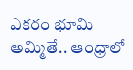ఎకరం భూమి అమ్మితే.. ఆంధ్రాలో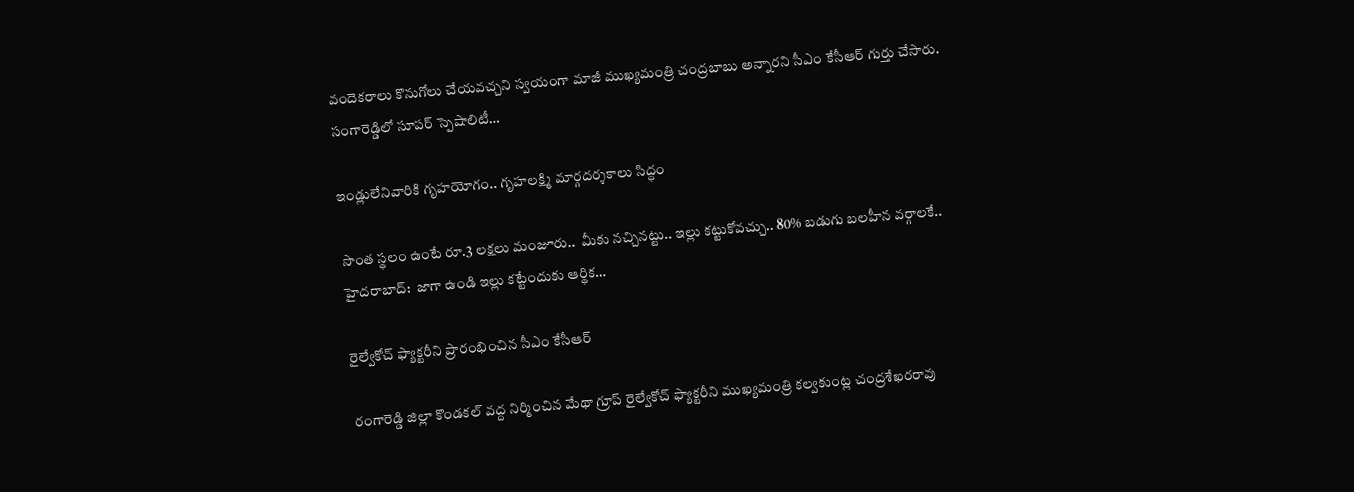వందెకరాలు కొనుగోలు చేయవచ్చని స్వయంగా మాజీ ముఖ్యమంత్రి చంద్రబాబు అన్నారని సీఎం కేసీఆర్‌ గుర్తు చేసారు. సంగారెడ్డిలో సూపర్‌ స్పెషాలిటీ…

ఇండ్లులేనివారికి గృహ‌యోగం.. గృహ‌ల‌క్ష్మి మార్గ‌ద‌ర్శ‌కాలు సిద్ధం

సొంత స్థలం ఉంటే రూ.3 లక్షలు మంజూరు..  మీకు నచ్చినట్టు.. ఇల్లు కట్టుకోవచ్చు.. 80% బడుగు బలహీన వర్గాలకే.. హైద‌రాబాద్‌:  జాగా ఉండి ఇల్లు క‌ట్టేందుకు ఆర్థిక…

రైల్వేకోచ్‌ ఫ్యాక్టరీని ప్రారంభించిన సీఎం కేసీఆర్‌

రంగారెడ్డి జిల్లా కొండకల్‌ వద్ద నిర్మించిన మేథా గ్రూప్‌ రైల్వేకోచ్‌ ఫ్యాక్టరీని ముఖ్యమంత్రి కల్వకుంట్ల చంద్రశేఖరరావు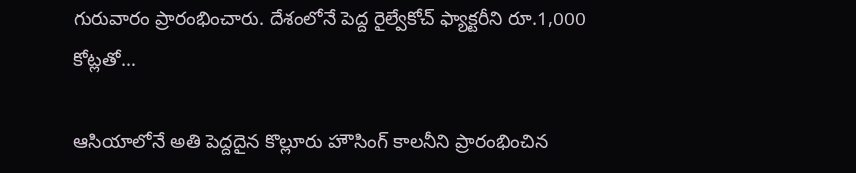గురువారం ప్రారంభించారు. దేశంలోనే పెద్ద రైల్వేకోచ్‌ ఫ్యాక్టరీని రూ.1,000 కోట్లతో…

ఆసియాలోనే అతి పెద్దదైన కొల్లూరు హౌసింగ్ కాలనీని ప్రారంభించిన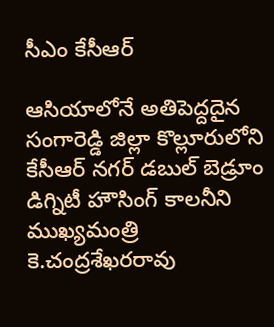సీఎం కేసీఆర్

ఆసియాలోనే అతిపెద్దదైన సంగారెడ్డి జిల్లా కొల్లూరులోని కేసీఆర్‌ నగర్‌ డబుల్ బెడ్రూం డిగ్నిటీ హౌసింగ్‌ కాలనీని ముఖ్యమంత్రి కె.చంద్రశేఖరరావు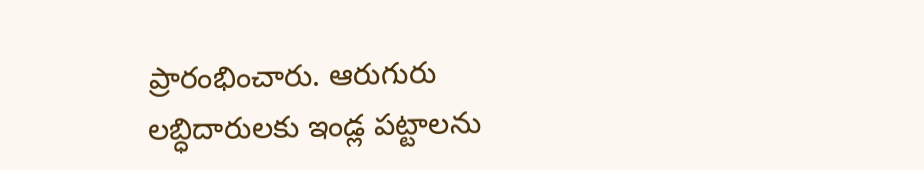ప్రారంభించారు. ఆరుగురు లబ్ధిదారులకు ఇండ్ల పట్టాలను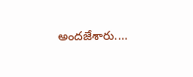అందజేశారు.…